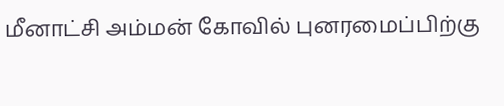மீனாட்சி அம்மன் கோவில் புனரமைப்பிற்கு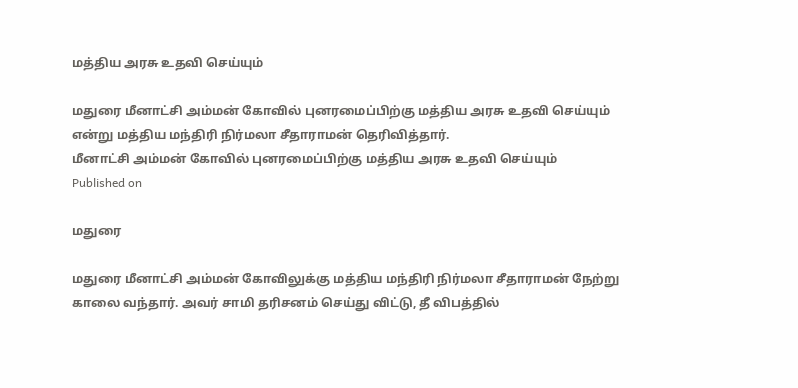மத்திய அரசு உதவி செய்யும்

மதுரை மீனாட்சி அம்மன் கோவில் புனரமைப்பிற்கு மத்திய அரசு உதவி செய்யும் என்று மத்திய மந்திரி நிர்மலா சீதாராமன் தெரிவித்தார்.
மீனாட்சி அம்மன் கோவில் புனரமைப்பிற்கு மத்திய அரசு உதவி செய்யும்
Published on

மதுரை

மதுரை மீனாட்சி அம்மன் கோவிலுக்கு மத்திய மந்திரி நிர்மலா சீதாராமன் நேற்று காலை வந்தார். அவர் சாமி தரிசனம் செய்து விட்டு, தீ விபத்தில்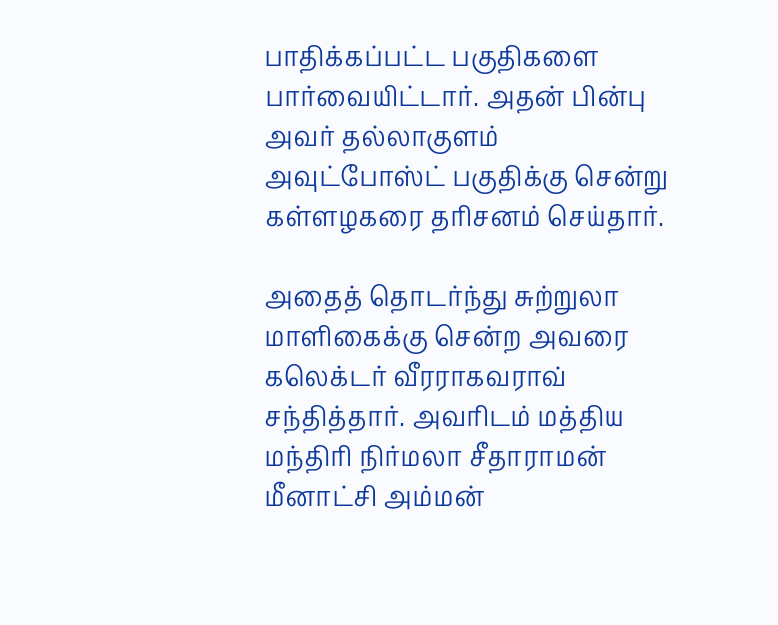பாதிக்கப்பட்ட பகுதிகளை பார்வையிட்டார். அதன் பின்பு அவர் தல்லாகுளம் அவுட்போஸ்ட் பகுதிக்கு சென்று கள்ளழகரை தரிசனம் செய்தார்.

அதைத் தொடர்ந்து சுற்றுலா மாளிகைக்கு சென்ற அவரை கலெக்டர் வீரராகவராவ் சந்தித்தார். அவரிடம் மத்திய மந்திரி நிர்மலா சீதாராமன் மீனாட்சி அம்மன்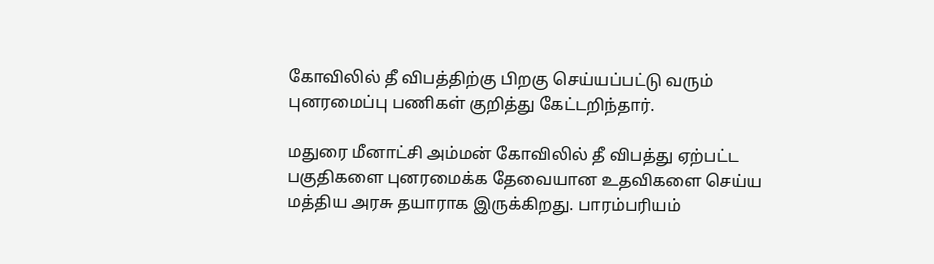கோவிலில் தீ விபத்திற்கு பிறகு செய்யப்பட்டு வரும் புனரமைப்பு பணிகள் குறித்து கேட்டறிந்தார்.

மதுரை மீனாட்சி அம்மன் கோவிலில் தீ விபத்து ஏற்பட்ட பகுதிகளை புனரமைக்க தேவையான உதவிகளை செய்ய மத்திய அரசு தயாராக இருக்கிறது. பாரம்பரியம்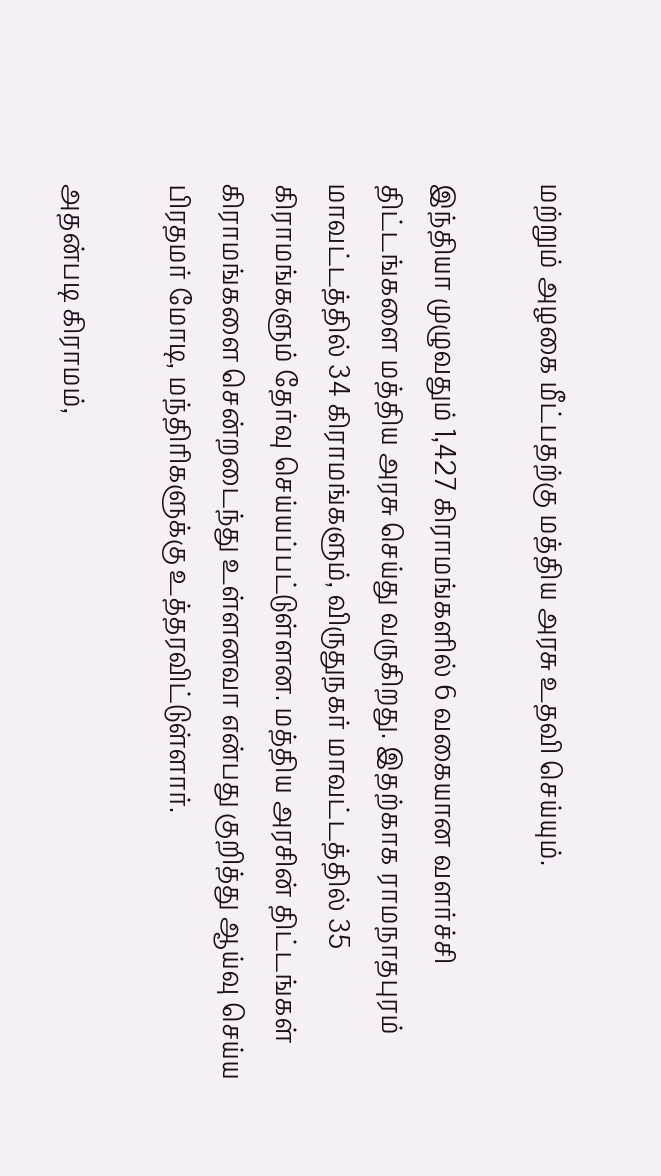மற்றும் அழகை மீட்பதற்கு மத்திய அரசு உதவி செய்யும்.

இந்தியா முழுவதும் 1,427 கிராமங்களில் 6 வகையான வளர்ச்சி திட்டங்களை மத்திய அரசு செய்து வருகிறது. இதற்காக ராமநாதபுரம் மாவட்டத்தில் 34 கிராமங்களும், விருதுநகர் மாவட்டத்தில் 35 கிராமங்களும் தேர்வு செய்யப்பட்டுள்ளன. மத்திய அரசின் திட்டங்கள் கிராமங்களை சென்றடைந்து உள்ளனவா என்பது குறித்து ஆய்வு செய்ய பிரதமர் மோடி, மந்திரிகளுக்கு உத்தரவிட்டுள்ளார்.

அதன்படி கிராமம்,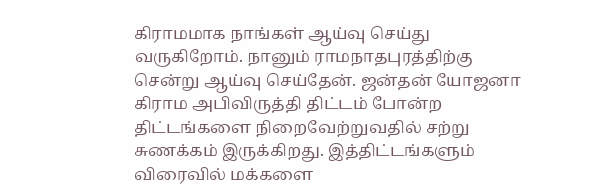கிராமமாக நாங்கள் ஆய்வு செய்து வருகிறோம். நானும் ராமநாதபுரத்திற்கு சென்று ஆய்வு செய்தேன். ஜன்தன் யோஜனா கிராம அபிவிருத்தி திட்டம் போன்ற திட்டங்களை நிறைவேற்றுவதில் சற்று சுணக்கம் இருக்கிறது. இத்திட்டங்களும் விரைவில் மக்களை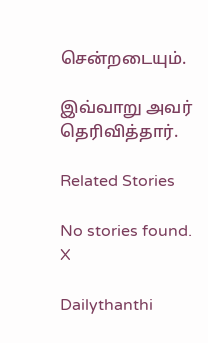சென்றடையும்.

இவ்வாறு அவர் தெரிவித்தார்.

Related Stories

No stories found.
X

Dailythanthi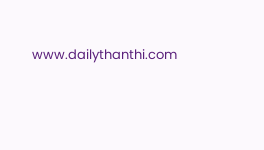www.dailythanthi.com